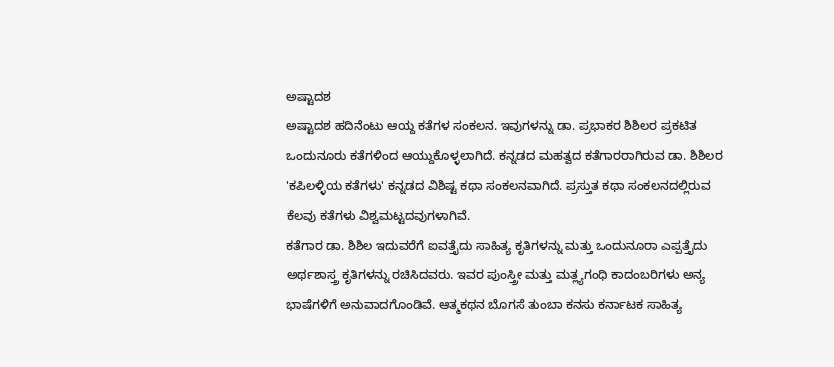ಅಷ್ಟಾದಶ
ಅಷ್ಟಾದಶ ಹದಿನೆಂಟು ಆಯ್ದ ಕತೆಗಳ ಸಂಕಲನ. ಇವುಗಳನ್ನು ಡಾ. ಪ್ರಭಾಕರ ಶಿಶಿಲರ ಪ್ರಕಟಿತ ಒಂದುನೂರು ಕತೆಗಳಿಂದ ಆಯ್ದುಕೊಳ್ಳಲಾಗಿದೆ. ಕನ್ನಡದ ಮಹತ್ವದ ಕತೆಗಾರರಾಗಿರುವ ಡಾ. ಶಿಶಿಲರ 'ಕಪಿಲಳ್ಳಿಯ ಕತೆಗಳು' ಕನ್ನಡದ ವಿಶಿಷ್ಟ ಕಥಾ ಸಂಕಲನವಾಗಿದೆ. ಪ್ರಸ್ತುತ ಕಥಾ ಸಂಕಲನದಲ್ಲಿರುವ ಕೆಲವು ಕತೆಗಳು ವಿಶ್ವಮಟ್ಟದವುಗಳಾಗಿವೆ.
ಕತೆಗಾರ ಡಾ. ಶಿಶಿಲ ಇದುವರೆಗೆ ಐವತ್ತೈದು ಸಾಹಿತ್ಯ ಕೃತಿಗಳನ್ನು ಮತ್ತು ಒಂದುನೂರಾ ಎಪ್ಪತ್ತೈದು ಅರ್ಥಶಾಸ್ತ್ರ ಕೃತಿಗಳನ್ನು ರಚಿಸಿದವರು. ಇವರ ಪುಂಸ್ತ್ರೀ ಮತ್ತು ಮತ್ಲ್ಯಗಂಧಿ ಕಾದಂಬರಿಗಳು ಅನ್ಯ ಭಾಷೆಗಳಿಗೆ ಅನುವಾದಗೊಂಡಿವೆ. ಆತ್ಮಕಥನ ಬೊಗಸೆ ತುಂಬಾ ಕನಸು ಕರ್ನಾಟಕ ಸಾಹಿತ್ಯ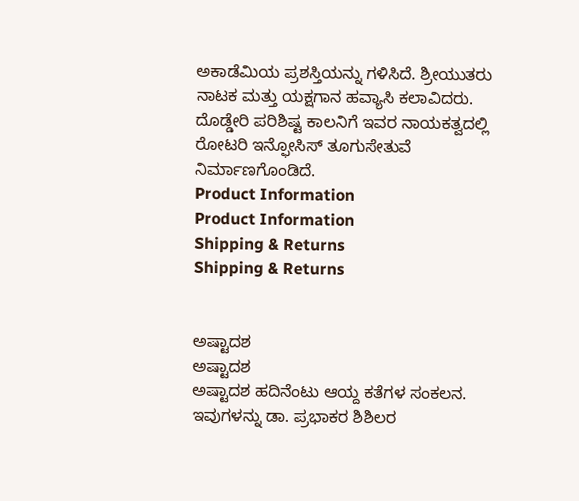ಅಕಾಡೆಮಿಯ ಪ್ರಶಸ್ತಿಯನ್ನು ಗಳಿಸಿದೆ. ಶ್ರೀಯುತರು ನಾಟಕ ಮತ್ತು ಯಕ್ಷಗಾನ ಹವ್ಯಾಸಿ ಕಲಾವಿದರು. ದೊಡ್ಡೇರಿ ಪರಿಶಿಷ್ಟ ಕಾಲನಿಗೆ ಇವರ ನಾಯಕತ್ವದಲ್ಲಿ ರೋಟರಿ ಇನ್ಫೋಸಿಸ್ ತೂಗುಸೇತುವೆ ನಿರ್ಮಾಣಗೊಂಡಿದೆ.
Product Information
Product Information
Shipping & Returns
Shipping & Returns


ಅಷ್ಟಾದಶ
ಅಷ್ಟಾದಶ
ಅಷ್ಟಾದಶ ಹದಿನೆಂಟು ಆಯ್ದ ಕತೆಗಳ ಸಂಕಲನ. ಇವುಗಳನ್ನು ಡಾ. ಪ್ರಭಾಕರ ಶಿಶಿಲರ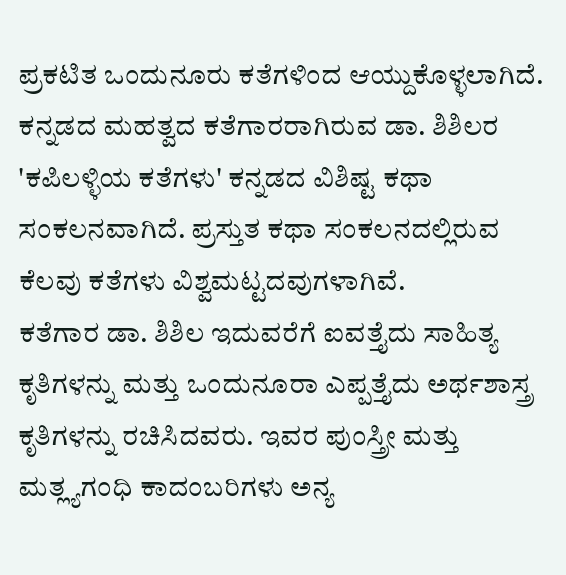ಪ್ರಕಟಿತ ಒಂದುನೂರು ಕತೆಗಳಿಂದ ಆಯ್ದುಕೊಳ್ಳಲಾಗಿದೆ. ಕನ್ನಡದ ಮಹತ್ವದ ಕತೆಗಾರರಾಗಿರುವ ಡಾ. ಶಿಶಿಲರ 'ಕಪಿಲಳ್ಳಿಯ ಕತೆಗಳು' ಕನ್ನಡದ ವಿಶಿಷ್ಟ ಕಥಾ ಸಂಕಲನವಾಗಿದೆ. ಪ್ರಸ್ತುತ ಕಥಾ ಸಂಕಲನದಲ್ಲಿರುವ ಕೆಲವು ಕತೆಗಳು ವಿಶ್ವಮಟ್ಟದವುಗಳಾಗಿವೆ.
ಕತೆಗಾರ ಡಾ. ಶಿಶಿಲ ಇದುವರೆಗೆ ಐವತ್ತೈದು ಸಾಹಿತ್ಯ ಕೃತಿಗಳನ್ನು ಮತ್ತು ಒಂದುನೂರಾ ಎಪ್ಪತ್ತೈದು ಅರ್ಥಶಾಸ್ತ್ರ ಕೃತಿಗಳನ್ನು ರಚಿಸಿದವರು. ಇವರ ಪುಂಸ್ತ್ರೀ ಮತ್ತು ಮತ್ಲ್ಯಗಂಧಿ ಕಾದಂಬರಿಗಳು ಅನ್ಯ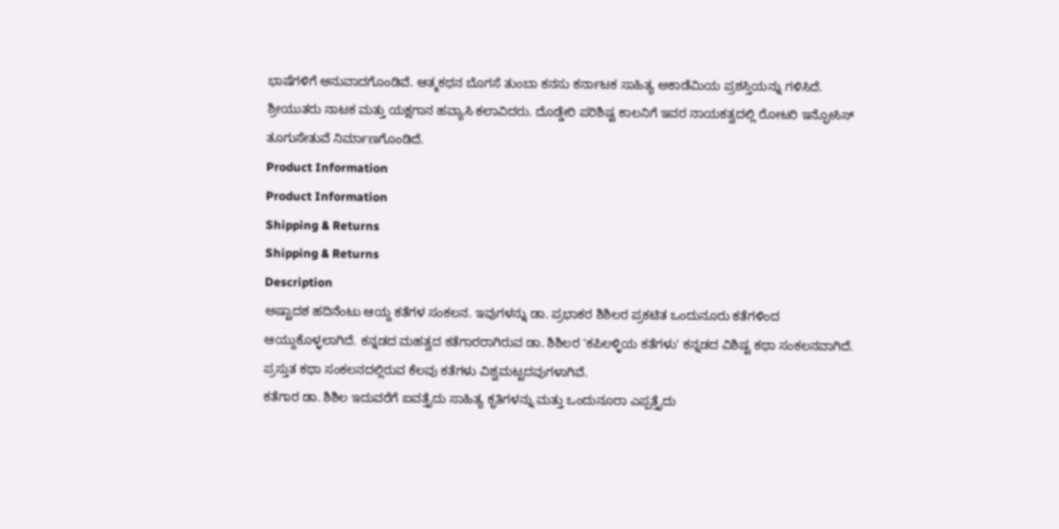ಭಾಷೆಗಳಿಗೆ ಅನುವಾದಗೊಂಡಿವೆ. ಆತ್ಮಕಥನ ಬೊಗಸೆ ತುಂಬಾ ಕನಸು ಕರ್ನಾಟಕ ಸಾಹಿತ್ಯ ಅಕಾಡೆಮಿಯ ಪ್ರಶಸ್ತಿಯನ್ನು ಗಳಿಸಿದೆ. ಶ್ರೀಯುತರು ನಾಟಕ ಮತ್ತು ಯಕ್ಷಗಾನ ಹವ್ಯಾಸಿ ಕಲಾವಿದರು. ದೊಡ್ಡೇರಿ ಪರಿಶಿಷ್ಟ ಕಾಲನಿಗೆ ಇವರ ನಾಯಕತ್ವದಲ್ಲಿ ರೋಟರಿ ಇನ್ಫೋಸಿಸ್ ತೂಗುಸೇತುವೆ ನಿರ್ಮಾಣಗೊಂಡಿದೆ.
Product Information
Product Information
Shipping & Returns
Shipping & Returns
Description
ಅಷ್ಟಾದಶ ಹದಿನೆಂಟು ಆಯ್ದ ಕತೆಗಳ ಸಂಕಲನ. ಇವುಗಳನ್ನು ಡಾ. ಪ್ರಭಾಕರ ಶಿಶಿಲರ ಪ್ರಕಟಿತ ಒಂದುನೂರು ಕತೆಗಳಿಂದ ಆಯ್ದುಕೊಳ್ಳಲಾಗಿದೆ. ಕನ್ನಡದ ಮಹತ್ವದ ಕತೆಗಾರರಾಗಿರುವ ಡಾ. ಶಿಶಿಲರ 'ಕಪಿಲಳ್ಳಿಯ ಕತೆಗಳು' ಕನ್ನಡದ ವಿಶಿಷ್ಟ ಕಥಾ ಸಂಕಲನವಾಗಿದೆ. ಪ್ರಸ್ತುತ ಕಥಾ ಸಂಕಲನದಲ್ಲಿರುವ ಕೆಲವು ಕತೆಗಳು ವಿಶ್ವಮಟ್ಟದವುಗಳಾಗಿವೆ.
ಕತೆಗಾರ ಡಾ. ಶಿಶಿಲ ಇದುವರೆಗೆ ಐವತ್ತೈದು ಸಾಹಿತ್ಯ ಕೃತಿಗಳನ್ನು ಮತ್ತು ಒಂದುನೂರಾ ಎಪ್ಪತ್ತೈದು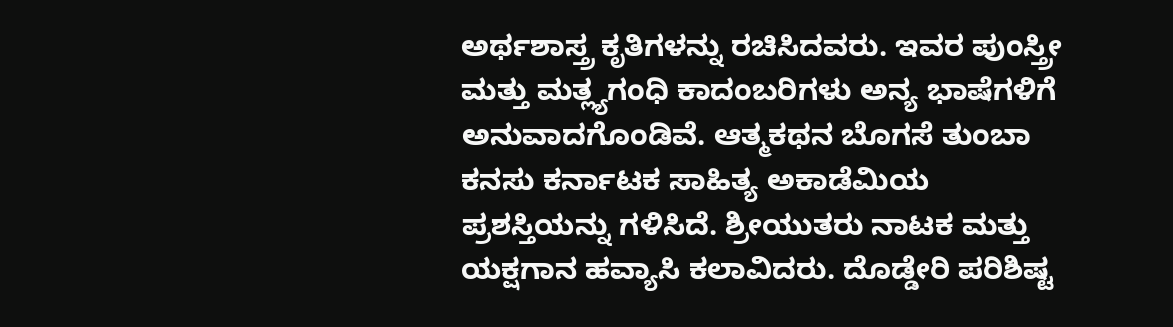ಅರ್ಥಶಾಸ್ತ್ರ ಕೃತಿಗಳನ್ನು ರಚಿಸಿದವರು. ಇವರ ಪುಂಸ್ತ್ರೀ ಮತ್ತು ಮತ್ಲ್ಯಗಂಧಿ ಕಾದಂಬರಿಗಳು ಅನ್ಯ ಭಾಷೆಗಳಿಗೆ ಅನುವಾದಗೊಂಡಿವೆ. ಆತ್ಮಕಥನ ಬೊಗಸೆ ತುಂಬಾ ಕನಸು ಕರ್ನಾಟಕ ಸಾಹಿತ್ಯ ಅಕಾಡೆಮಿಯ ಪ್ರಶಸ್ತಿಯನ್ನು ಗಳಿಸಿದೆ. ಶ್ರೀಯುತರು ನಾಟಕ ಮತ್ತು ಯಕ್ಷಗಾನ ಹವ್ಯಾಸಿ ಕಲಾವಿದರು. ದೊಡ್ಡೇರಿ ಪರಿಶಿಷ್ಟ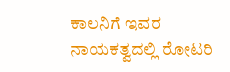ಕಾಲನಿಗೆ ಇವರ ನಾಯಕತ್ವದಲ್ಲಿ ರೋಟರಿ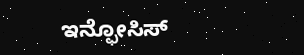ಇನ್ಫೋಸಿಸ್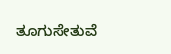ತೂಗುಸೇತುವೆ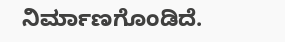ನಿರ್ಮಾಣಗೊಂಡಿದೆ.